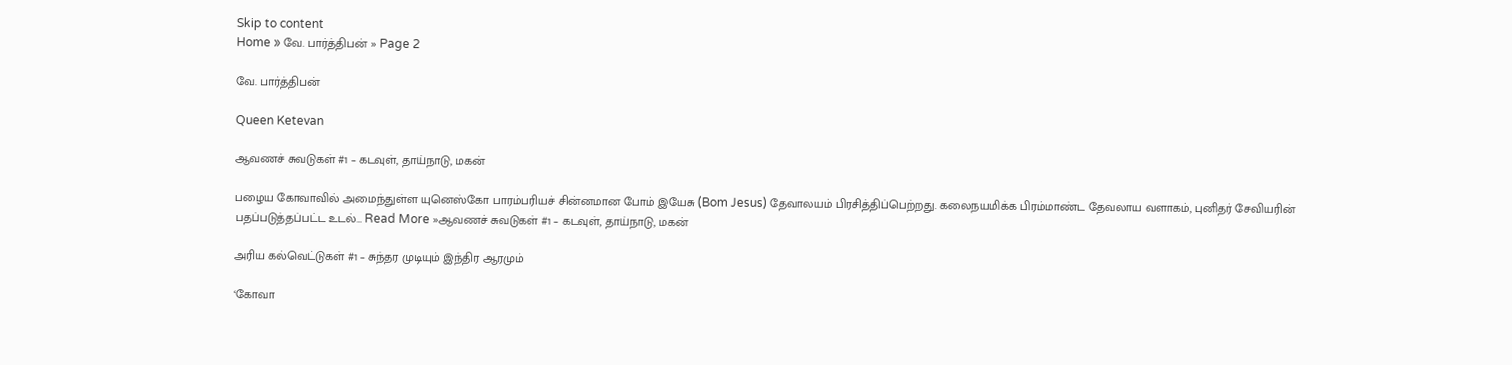Skip to content
Home » வே. பார்த்திபன் » Page 2

வே. பார்த்திபன்

Queen Ketevan

ஆவணச் சுவடுகள் #1 – கடவுள், தாய்நாடு, மகன்

பழைய கோவாவில் அமைந்துள்ள யுனெஸ்கோ பாரம்பரியச் சின்னமான போம் இயேசு (Bom Jesus) தேவாலயம் பிரசித்திப்பெற்றது. கலைநயமிக்க பிரம்மாண்ட தேவலாய வளாகம், புனிதர் சேவியரின் பதப்படுத்தப்பட்ட உடல்… Read More »ஆவணச் சுவடுகள் #1 – கடவுள், தாய்நாடு, மகன்

அரிய கல்வெட்டுகள் #1 – சுந்தர முடியும் இந்திர ஆரமும்

‘கோவா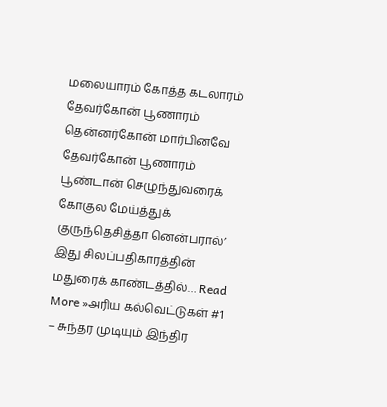மலையாரம் கோத்த கடலாரம் தேவர்கோன் பூணாரம் தென்னர்கோன் மார்பினவே தேவர்கோன் பூணாரம் பூண்டான் செழுந்துவரைக் கோகுல மேய்த்துக் குருந்தெசித்தா னென்பரால்’ இது சிலப்பதிகாரத்தின் மதுரைக் காண்டத்தில்… Read More »அரிய கல்வெட்டுகள் #1 – சுந்தர முடியும் இந்திர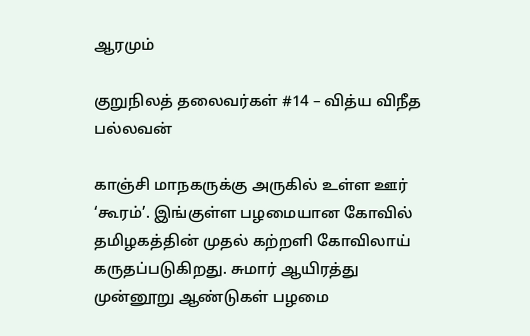ஆரமும்

குறுநிலத் தலைவர்கள் #14 – வித்ய விநீத பல்லவன்

காஞ்சி மாநகருக்கு அருகில் உள்ள ஊர் ‘கூரம்’. இங்குள்ள பழமையான கோவில் தமிழகத்தின் முதல் கற்றளி கோவிலாய் கருதப்படுகிறது. சுமார் ஆயிரத்து முன்னூறு ஆண்டுகள் பழமை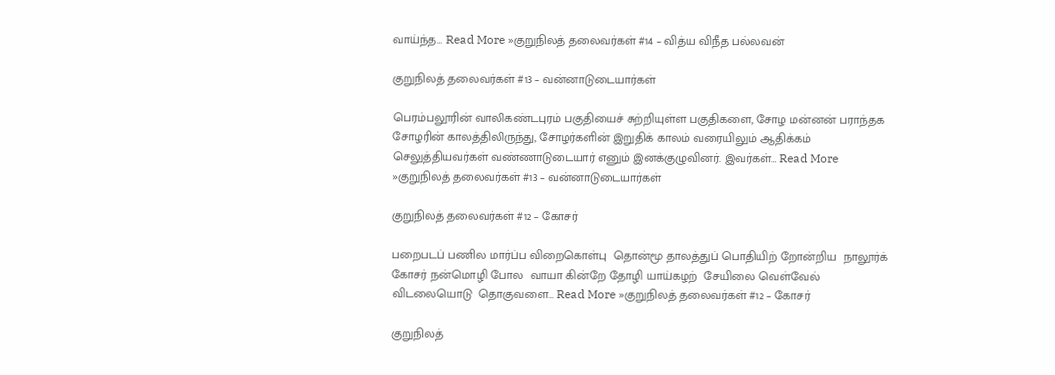வாய்ந்த… Read More »குறுநிலத் தலைவர்கள் #14 – வித்ய விநீத பல்லவன்

குறுநிலத் தலைவர்கள் #13 – வன்னாடுடையார்கள்

பெரம்பலூரின் வாலிகண்டபுரம் பகுதியைச் சுற்றியுள்ள பகுதிகளை, சோழ மன்னன் பராந்தக சோழரின் காலத்திலிருந்து, சோழர்களின் இறுதிக் காலம் வரையிலும் ஆதிக்கம் செலுத்தியவர்கள் வண்ணாடுடையார் எனும் இனக்குழுவினர். இவர்கள்… Read More »குறுநிலத் தலைவர்கள் #13 – வன்னாடுடையார்கள்

குறுநிலத் தலைவர்கள் #12 – கோசர்

பறைபடப் பணில மார்ப்ப விறைகொள்பு  தொன்மூ தாலத்துப் பொதியிற் றோன்றிய  நாலூர்க் கோசர் நன்மொழி போல  வாயா கின்றே தோழி யாய்கழற்  சேயிலை வெள்வேல் விடலையொடு  தொகுவளை… Read More »குறுநிலத் தலைவர்கள் #12 – கோசர்

குறுநிலத்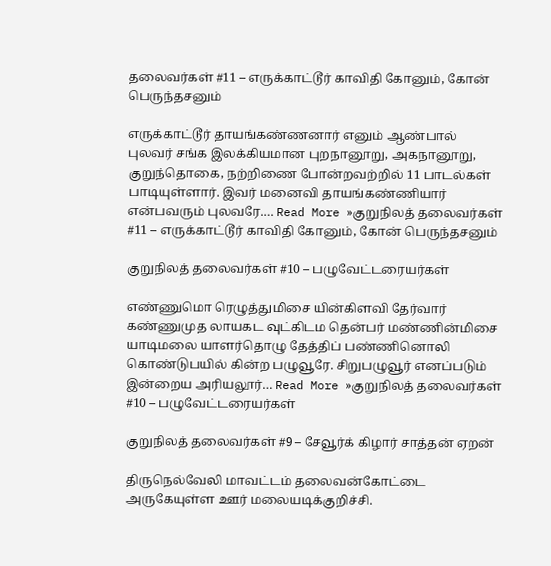தலைவர்கள் #11 – எருக்காட்டூர் காவிதி கோனும், கோன் பெருந்தசனும்

எருக்காட்டூர் தாயங்கண்ணனார் எனும் ஆண்பால் புலவர் சங்க இலக்கியமான புறநானூறு, அகநானூறு, குறுந்தொகை, நற்றிணை போன்றவற்றில் 11 பாடல்கள் பாடியுள்ளார். இவர் மனைவி தாயங்கண்ணியார் என்பவரும் புலவரே.… Read More »குறுநிலத் தலைவர்கள் #11 – எருக்காட்டூர் காவிதி கோனும், கோன் பெருந்தசனும்

குறுநிலத் தலைவர்கள் #10 – பழுவேட்டரையர்கள்

எண்ணுமொ ரெழுத்துமிசை யின்கிளவி தேர்வார் கண்ணுமுத லாயகட வுட்கிடம தென்பர் மண்ணின்மிசை யாடிமலை யாளர்தொழு தேத்திப் பண்ணினொலி கொண்டுபயில் கின்ற பழுவூரே. சிறுபழுவூர் எனப்படும் இன்றைய அரியலூர்… Read More »குறுநிலத் தலைவர்கள் #10 – பழுவேட்டரையர்கள்

குறுநிலத் தலைவர்கள் #9 – சேவூர்க் கிழார் சாத்தன் ஏறன்

திருநெல்வேலி மாவட்டம் தலைவன்கோட்டை அருகேயுள்ள ஊர் மலையடிக்குறிச்சி.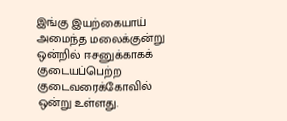இங்கு இயற்கையாய் அமைந்த மலைக்குன்று ஒன்றில் ஈசனுக்காகக் குடையப்பெற்ற குடைவரைக்கோவில் ஒன்று உள்ளது.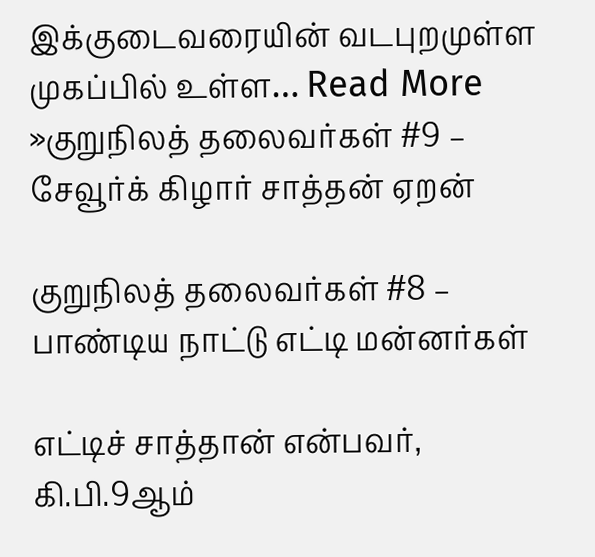இக்குடைவரையின் வடபுறமுள்ள முகப்பில் உள்ள… Read More »குறுநிலத் தலைவர்கள் #9 – சேவூர்க் கிழார் சாத்தன் ஏறன்

குறுநிலத் தலைவர்கள் #8 – பாண்டிய நாட்டு எட்டி மன்னர்கள்

எட்டிச் சாத்தான் என்பவர், கி.பி.9ஆம்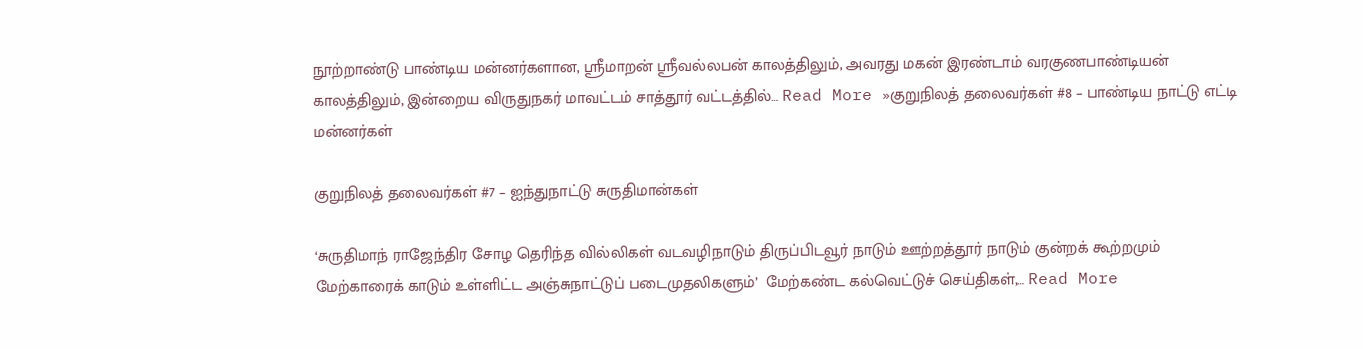நூற்றாண்டு பாண்டிய மன்னர்களான, ஸ்ரீமாறன் ஸ்ரீவல்லபன் காலத்திலும், அவரது மகன் இரண்டாம் வரகுணபாண்டியன் காலத்திலும், இன்றைய விருதுநகர் மாவட்டம் சாத்தூர் வட்டத்தில்… Read More »குறுநிலத் தலைவர்கள் #8 – பாண்டிய நாட்டு எட்டி மன்னர்கள்

குறுநிலத் தலைவர்கள் #7 – ஐந்துநாட்டு சுருதிமான்கள்

‘சுருதிமாந் ராஜேந்திர சோழ தெரிந்த வில்லிகள் வடவழிநாடும் திருப்பிடவூர் நாடும் ஊற்றத்தூர் நாடும் குன்றக் கூற்றமும் மேற்காரைக் காடும் உள்ளிட்ட அஞ்சுநாட்டுப் படைமுதலிகளும்’  மேற்கண்ட கல்வெட்டுச் செய்திகள்,… Read More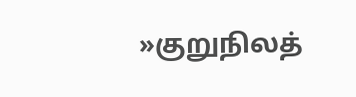»குறுநிலத்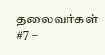தலைவர்கள் #7 –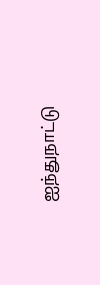ஐந்துநாட்டு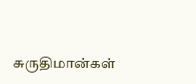சுருதிமான்கள்